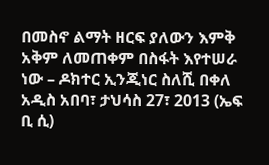በመስኖ ልማት ዘርፍ ያለውን እምቅ አቅም ለመጠቀም በስፋት እየተሠራ ነው – ዶክተር ኢንጂነር ስለሺ በቀለ
አዲስ አበባ፣ ታህሳስ 27፣ 2013 (ኤፍ ቢ ሲ)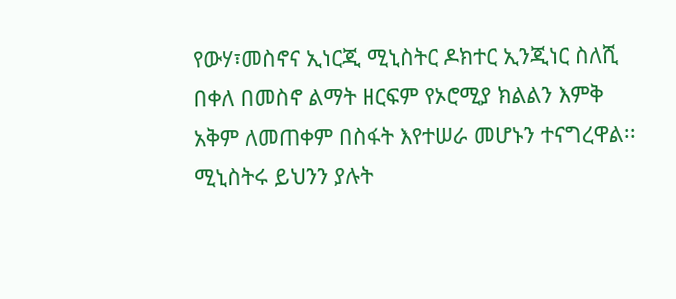የውሃ፣መስኖና ኢነርጂ ሚኒስትር ዶክተር ኢንጂነር ስለሺ በቀለ በመስኖ ልማት ዘርፍም የኦሮሚያ ክልልን እምቅ አቅም ለመጠቀም በስፋት እየተሠራ መሆኑን ተናግረዋል፡፡
ሚኒስትሩ ይህንን ያሉት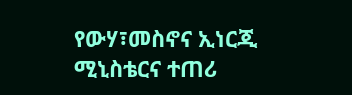የውሃ፣መስኖና ኢነርጂ ሚኒስቴርና ተጠሪ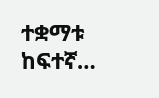ተቋማቱ ከፍተኛ…